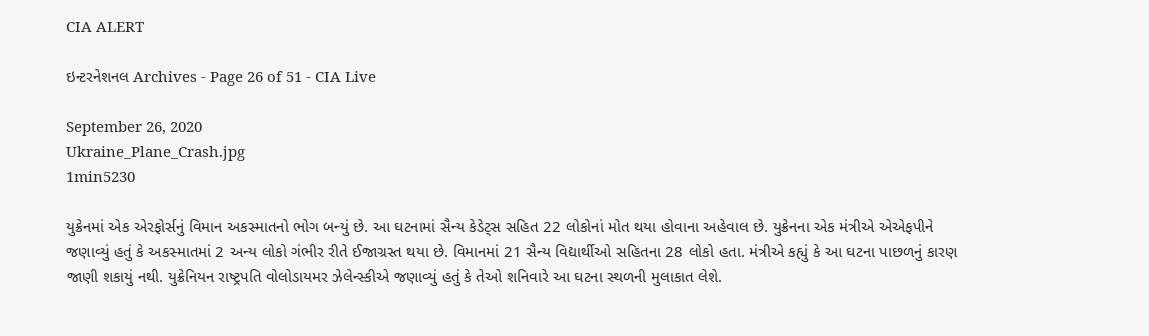CIA ALERT

ઇન્ટરનેશનલ Archives - Page 26 of 51 - CIA Live

September 26, 2020
Ukraine_Plane_Crash.jpg
1min5230

યુક્રેનમાં એક એરફોર્સનું વિમાન અકસ્માતનો ભોગ બન્યું છે. આ ઘટનામાં સૈન્ય કેડેટ્સ સહિત 22 લોકોનાં મોત થયા હોવાના અહેવાલ છે. યુક્રેનના એક મંત્રીએ એએફપીને જણાવ્યું હતું કે અકસ્માતમાં 2 અન્ય લોકો ગંભીર રીતે ઈજાગ્રસ્ત થયા છે. વિમાનમાં 21 સૈન્ય વિદ્યાર્થીઓ સહિતના 28 લોકો હતા. મંત્રીએ કહ્યું કે આ ઘટના પાછળનું કારણ જાણી શકાયું નથી. યુક્રેનિયન રાષ્ટ્રપતિ વોલોડાયમર ઝેલેન્સ્કીએ જણાવ્યું હતું કે તેઓ શનિવારે આ ઘટના સ્થળની મુલાકાત લેશે.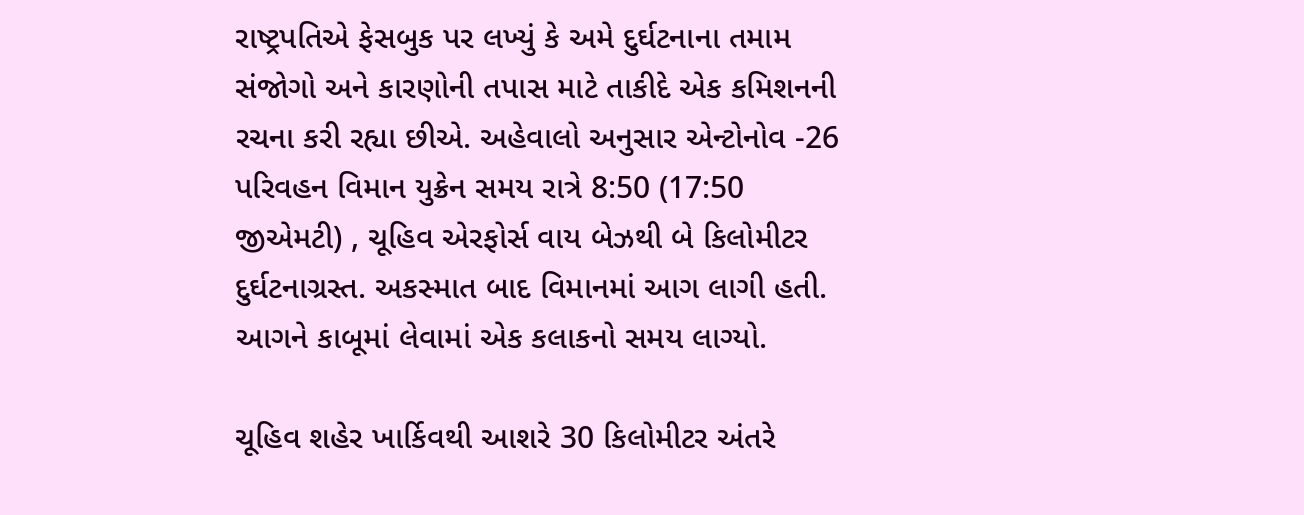રાષ્ટ્રપતિએ ફેસબુક પર લખ્યું કે અમે દુર્ઘટનાના તમામ સંજોગો અને કારણોની તપાસ માટે તાકીદે એક કમિશનની રચના કરી રહ્યા છીએ. અહેવાલો અનુસાર એન્ટોનોવ -26 પરિવહન વિમાન યુક્રેન સમય રાત્રે 8:50 (17:50 જીએમટી) , ચૂહિવ એરફોર્સ વાય બેઝથી બે કિલોમીટર દુર્ઘટનાગ્રસ્ત. અકસ્માત બાદ વિમાનમાં આગ લાગી હતી. આગને કાબૂમાં લેવામાં એક કલાકનો સમય લાગ્યો.

ચૂહિવ શહેર ખાર્કિવથી આશરે 30 કિલોમીટર અંતરે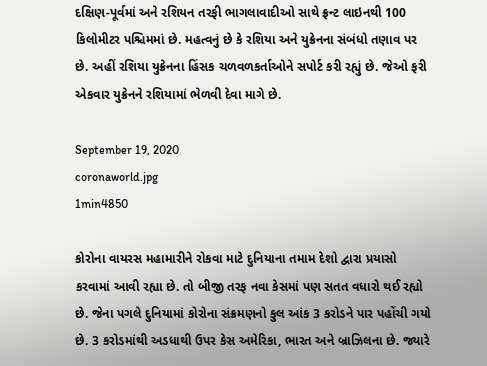દક્ષિણ-પૂર્વમાં અને રશિયન તરફી ભાગલાવાદીઓ સાથે ફ્રન્ટ લાઇનથી 100 કિલોમીટર પશ્ચિમમાં છે. મહત્વનું છે કે રશિયા અને યુક્રેનના સંબંધો તણાવ પર છે. અહીં રશિયા યુક્રેનના હિંસક ચળવળકર્તાઓને સપોર્ટ કરી રહ્યું છે. જેઓ ફરી એકવાર યુક્રેનને રશિયામાં ભેળવી દેવા માગે છે.

September 19, 2020
coronaworld.jpg
1min4850

કોરોના વાયરસ મહામારીને રોકવા માટે દુનિયાના તમામ દેશો દ્વારા પ્રયાસો કરવામાં આવી રહ્યા છે. તો બીજી તરફ નવા કેસમાં પણ સતત વધારો થઈ રહ્યો છે. જેના પગલે દુનિયામાં કોરોના સંક્રમણનો કુલ આંક 3 કરોડને પાર પહોંચી ગયો છે. 3 કરોડમાંથી અડધાથી ઉપર કેસ અમેરિકા, ભારત અને બ્રાઝિલના છે. જ્યારે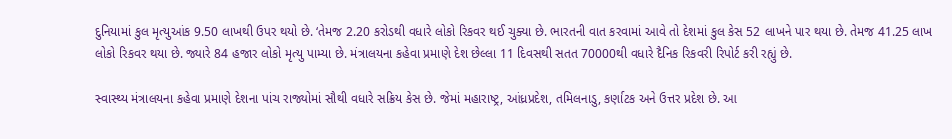દુનિયામાં કુલ મૃત્યુઆંક 9.50 લાખથી ઉપર થયો છે. ‘તેમજ 2.20 કરોડથી વધારે લોકો રિકવર થઈ ચુક્યા છે. ભારતની વાત કરવામાં આવે તો દેશમાં કુલ કેસ 52 લાખને પાર થયા છે. તેમજ 41.25 લાખ લોકો રિકવર થયા છે. જ્યારે 84 હજાર લોકો મૃત્યુ પામ્યા છે. મંત્રાલયના કહેવા પ્રમાણે દેશ છેલ્લા 11 દિવસથી સતત 70000થી વધારે દૈનિક રિકવરી રિપોર્ટ કરી રહ્યું છે.

સ્વાસ્થ્ય મંત્રાલયના કહેવા પ્રમાણે દેશના પાંચ રાજ્યોમાં સૌથી વધારે સક્રિય કેસ છે. જેમાં મહારાષ્ટ્ર, આંધ્રપ્રદેશ, તમિલનાડુ, કર્ણાટક અને ઉત્તર પ્રદેશ છે. આ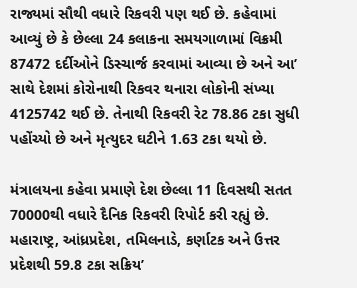રાજ્યમાં સૌથી વધારે રિકવરી પણ થઈ છે. કહેવામાં આવ્યું છે કે છેલ્લા 24 કલાકના સમયગાળામાં વિક્રમી 87472 દર્દીઓને ડિસ્ચાર્જ કરવામાં આવ્યા છે અને આ’ સાથે દેશમાં કોરોનાથી રિકવર થનારા લોકોની સંખ્યા 4125742 થઈ છે. તેનાથી રિકવરી રેટ 78.86 ટકા સુધી પહોંચ્યો છે અને મૃત્યુદર ઘટીને 1.63 ટકા થયો છે.

મંત્રાલયના કહેવા પ્રમાણે દેશ છેલ્લા 11 દિવસથી સતત 70000થી વધારે દૈનિક રિકવરી રિપોર્ટ કરી રહ્યું છે. મહારાષ્ટ્ર, આંધ્રપ્રદેશ, તમિલનાડે, કર્ણાટક અને ઉત્તર પ્રદેશથી 59.8 ટકા સક્રિય’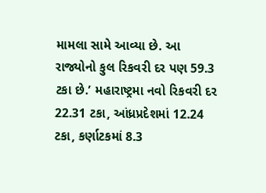મામલા સામે આવ્યા છે. આ રાજ્યોનો કુલ રિકવરી દર પણ 59.3 ટકા છે.’ મહારાષ્ટ્રમા નવો રિકવરી દર 22.31 ટકા, આંધ્રપ્રદેશમાં 12.24 ટકા, કર્ણાટકમાં 8.3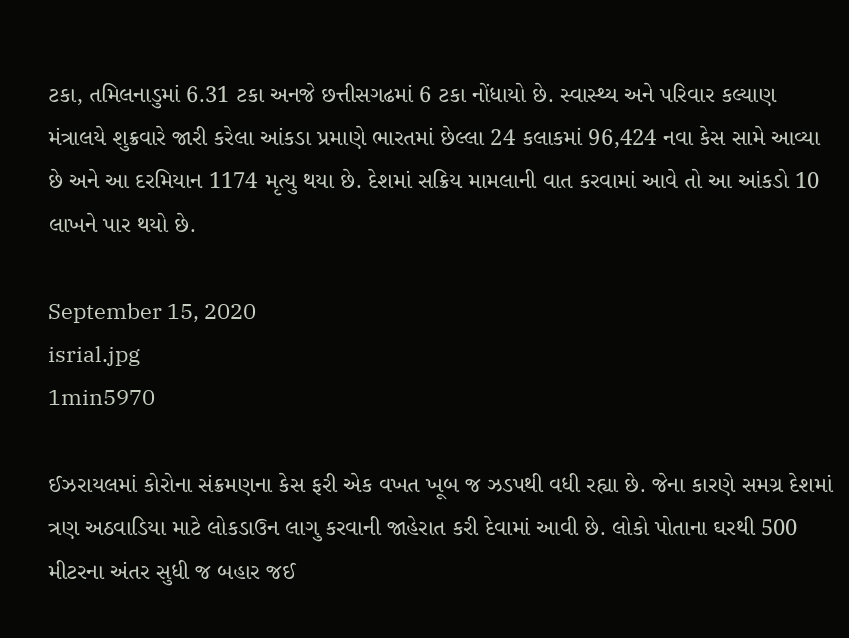ટકા, તમિલનાડુમાં 6.31 ટકા અનજે છત્તીસગઢમાં 6 ટકા નોંધાયો છે. સ્વાસ્થ્ય અને પરિવાર કલ્યાણ મંત્રાલયે શુક્રવારે જારી કરેલા આંકડા પ્રમાણે ભારતમાં છેલ્લા 24 કલાકમાં 96,424 નવા કેસ સામે આવ્યા છે અને આ દરમિયાન 1174 મૃત્યુ થયા છે. દેશમાં સક્રિય મામલાની વાત કરવામાં આવે તો આ આંકડો 10 લાખને પાર થયો છે.

September 15, 2020
isrial.jpg
1min5970

ઈઝરાયલમાં કોરોના સંક્રમણના કેસ ફરી એક વખત ખૂબ જ ઝડપથી વધી રહ્યા છે. જેના કારણે સમગ્ર દેશમાં ત્રણ અઠવાડિયા માટે લોકડાઉન લાગુ કરવાની જાહેરાત કરી દેવામાં આવી છે. લોકો પોતાના ઘરથી 500 મીટરના અંતર સુધી જ બહાર જઈ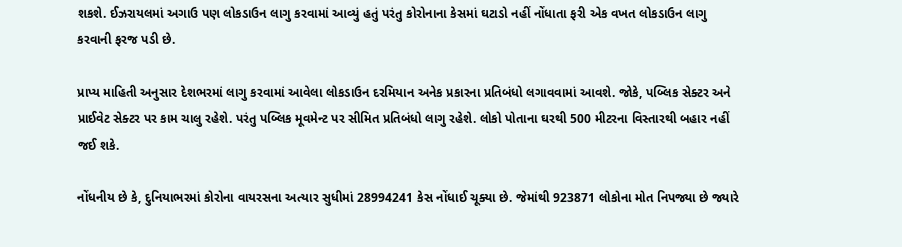શકશે. ઈઝરાયલમાં અગાઉ પણ લોકડાઉન લાગુ કરવામાં આવ્યું હતું પરંતુ કોરોનાના કેસમાં ઘટાડો નહીં નોંધાતા ફરી એક વખત લોકડાઉન લાગુ કરવાની ફરજ પડી છે.

પ્રાપ્ય માહિતી અનુસાર દેશભરમાં લાગુ કરવામાં આવેલા લોકડાઉન દરમિયાન અનેક પ્રકારના પ્રતિબંધો લગાવવામાં આવશે. જોકે, પબ્લિક સેક્ટર અને પ્રાઈવેટ સેક્ટર પર કામ ચાલુ રહેશે. પરંતુ પબ્લિક મૂવમેન્ટ પર સીમિત પ્રતિબંધો લાગુ રહેશે. લોકો પોતાના ઘરથી 500 મીટરના વિસ્તારથી બહાર નહીં જઈ શકે.

નોંધનીય છે કે, દુનિયાભરમાં કોરોના વાયરસના અત્યાર સુધીમાં 28994241 કેસ નોંધાઈ ચૂક્યા છે. જેમાંથી 923871 લોકોના મોત નિપજ્યા છે જ્યારે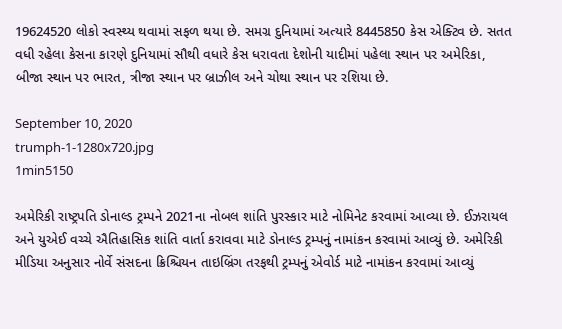19624520 લોકો સ્વસ્થ્ય થવામાં સફળ થયા છે. સમગ્ર દુનિયામાં અત્યારે 8445850 કેસ એક્ટિવ છે. સતત વધી રહેલા કેસના કારણે દુનિયામાં સૌથી વધારે કેસ ધરાવતા દેશોની યાદીમાં પહેલા સ્થાન પર અમેરિકા, બીજા સ્થાન પર ભારત, ત્રીજા સ્થાન પર બ્રાઝીલ અને ચોથા સ્થાન પર રશિયા છે.

September 10, 2020
trumph-1-1280x720.jpg
1min5150

અમેરિકી રાષ્ટ્રપતિ ડોનાલ્ડ ટ્રમ્પને 2021ના નોબલ શાંતિ પુરસ્કાર માટે નોમિનેટ કરવામાં આવ્યા છે. ઈઝરાયલ અને યુએઈ વચ્ચે ઐતિહાસિક શાંતિ વાર્તા કરાવવા માટે ડોનાલ્ડ ટ્રમ્પનું નામાંકન કરવામાં આવ્યું છે. અમેરિકી મીડિયા અનુસાર નોર્વે સંસદના ક્રિશ્ચિયન તાઇબ્રિંગ તરફથી ટ્રમ્પનું એવોર્ડ માટે નામાંકન કરવામાં આવ્યું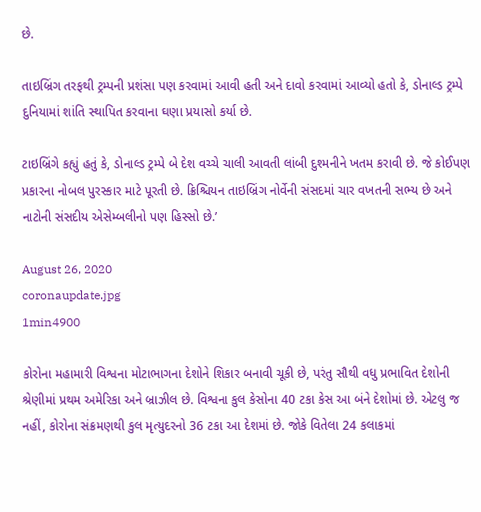છે.

તાઇબ્રિંગ તરફથી ટ્રમ્પની પ્રશંસા પણ કરવામાં આવી હતી અને દાવો કરવામાં આવ્યો હતો કે, ડોનાલ્ડ ટ્રમ્પે દુનિયામાં શાંતિ સ્થાપિત કરવાના ઘણા પ્રયાસો કર્યા છે.

ટાઇબ્રિંગે કહ્યું હતું કે, ડોનાલ્ડ ટ્રમ્પે બે દેશ વચ્ચે ચાલી આવતી લાંબી દુશ્મનીને ખતમ કરાવી છે. જે કોઈપણ પ્રકારના નોબલ પુરસ્કાર માટે પૂરતી છે. ક્રિશ્ચિયન તાઇબ્રિંગ નોર્વેની સંસદમાં ચાર વખતની સભ્ય છે અને નાટોની સંસદીય એસેમ્બલીનો પણ હિસ્સો છે.’

August 26, 2020
coronaupdate.jpg
1min4900

કોરોના મહામારી વિશ્વના મોટાભાગના દેશોને શિકાર બનાવી ચૂકી છે, પરંતુ સૌથી વધુ પ્રભાવિત દેશોની શ્રેણીમાં પ્રથમ અમેરિકા અને બ્રાઝીલ છે. વિશ્વના કુલ કેસોના 40 ટકા કેસ આ બંને દેશોમાં છે. એટલુ જ નહીં, કોરોના સંક્રમણથી કુલ મૃત્યુદરનો 36 ટકા આ દેશમાં છે. જોકે વિતેલા 24 કલાકમાં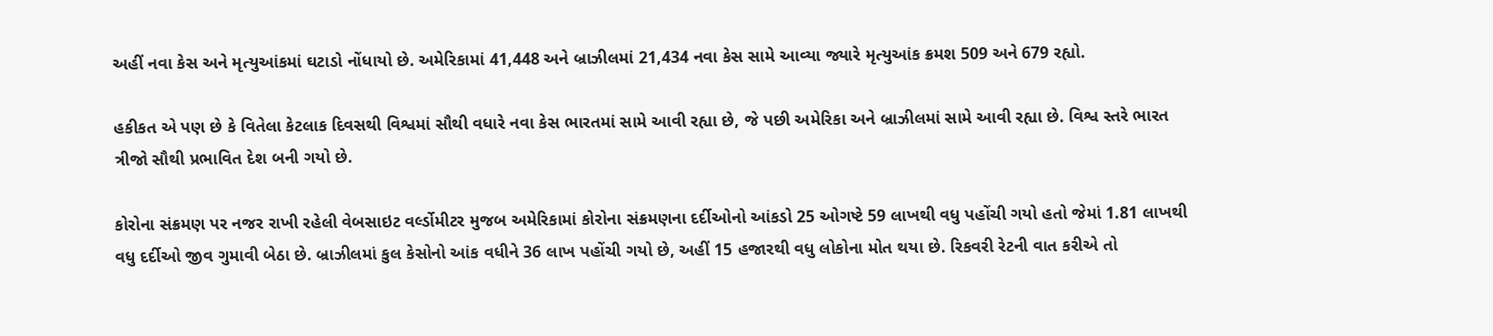અહીં નવા કેસ અને મૃત્યુઆંકમાં ઘટાડો નોંધાયો છે. અમેરિકામાં 41,448 અને બ્રાઝીલમાં 21,434 નવા કેસ સામે આવ્યા જ્યારે મૃત્યુઆંક ક્રમશ 509 અને 679 રહ્યો.

હકીકત એ પણ છે કે વિતેલા કેટલાક દિવસથી વિશ્વમાં સૌથી વધારે નવા કેસ ભારતમાં સામે આવી રહ્યા છે, જે પછી અમેરિકા અને બ્રાઝીલમાં સામે આવી રહ્યા છે. વિશ્વ સ્તરે ભારત ત્રીજો સૌથી પ્રભાવિત દેશ બની ગયો છે.

કોરોના સંક્રમણ પર નજર રાખી રહેલી વેબસાઇટ વર્લ્ડોમીટર મુજબ અમેરિકામાં કોરોના સંક્રમણના દર્દીઓનો આંકડો 25 ઓગષ્ટે 59 લાખથી વધુ પહોંચી ગયો હતો જેમાં 1.81 લાખથી વધુ દર્દીઓ જીવ ગુમાવી બેઠા છે. બ્રાઝીલમાં કુલ કેસોનો આંક વધીને 36 લાખ પહોંચી ગયો છે, અહીં 15 હજારથી વધુ લોકોના મોત થયા છે. રિકવરી રેટની વાત કરીએ તો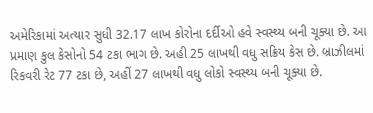અમેરિકામાં અત્યાર સુધી 32.17 લાખ કોરોના દર્દીઓ હવે સ્વસ્થ્ય બની ચૂક્યા છે. આ પ્રમાણ કુલ કેસોનો 54 ટકા ભાગ છે. અહી 25 લાખથી વધુ સક્રિય કેસ છે. બ્રાઝીલમાં રિકવરી રેટ 77 ટકા છે, અહીં 27 લાખથી વધુ લોકો સ્વસ્થ્ય બની ચૂક્યા છે.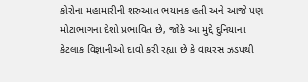કોરોના મહામારીની શરુઆત ભયાનક હતી અને આજે પણ મોટાભાગના દેશો પ્રભાવિત છે, જોકે આ મુદ્દે દુનિયાના કેટલાક વિજ્ઞાનીઓ દાવો કરી રહ્યા છે કે વાયરસ ઝડપથી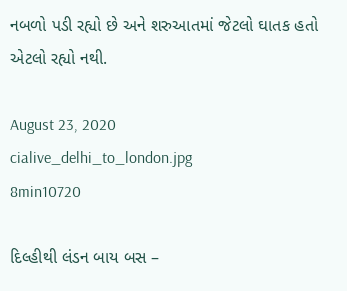નબળો પડી રહ્યો છે અને શરુઆતમાં જેટલો ઘાતક હતો એટલો રહ્યો નથી.

August 23, 2020
cialive_delhi_to_london.jpg
8min10720

દિલ્હીથી લંડન બાય બસ –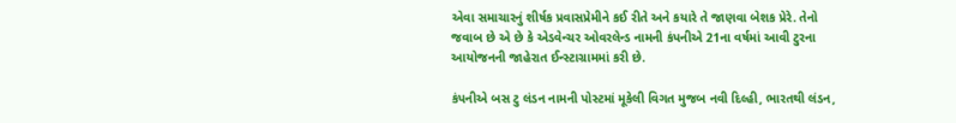એવા સમાચારનું શીર્ષક પ્રવાસપ્રેમીને કઈ રીતે અને કયારે તે જાણવા બેશક પ્રેરે. તેનો જવાબ છે એ છે કે એડવેન્ચર ઓવરલેન્ડ નામની કંપનીએ 21ના વર્ષમાં આવી ટુરના આયોજનની જાહેરાત ઈન્સ્ટાગ્રામમાં કરી છે.

કંપનીએ બસ ટુ લંડન નામની પોસ્ટમાં મૂકેલી વિગત મુજબ નવી દિલ્હી, ભારતથી લંડન,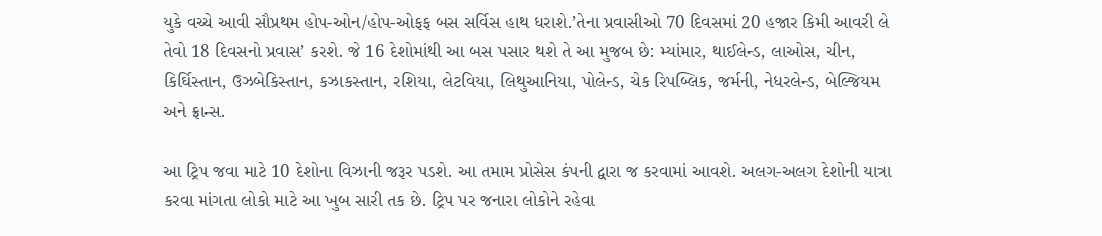યુકે વચ્ચે આવી સૌપ્રથમ હોપ-ઓન/હોપ-ઓફફ બસ સર્વિસ હાથ ધરાશે.’તેના પ્રવાસીઓ 70 દિવસમાં 20 હજાર કિમી આવરી લે તેવો 18 દિવસનો પ્રવાસ’ કરશે. જે 16 દેશોમાંથી આ બસ પસાર થશે તે આ મુજબ છે: મ્યાંમાર, થાઈલેન્ડ, લાઓસ, ચીન, કિર્ઘિસ્તાન, ઉઝબેકિસ્તાન, કઝાકસ્તાન, રશિયા, લેટવિયા, લિથુઆનિયા, પોલેન્ડ, ચેક રિપબ્લિક, જર્મની, નેધરલેન્ડ, બેલ્જિયમ અને ફ્રાન્સ.

આ ટ્રિપ જવા માટે 10 દેશોના વિઝાની જરૂર પડશે. આ તમામ પ્રોસેસ કંપની દ્વારા જ કરવામાં આવશે. અલગ-અલગ દેશોની યાત્રા કરવા માંગતા લોકો માટે આ ખુબ સારી તક છે. ટ્રિપ પર જનારા લોકોને રહેવા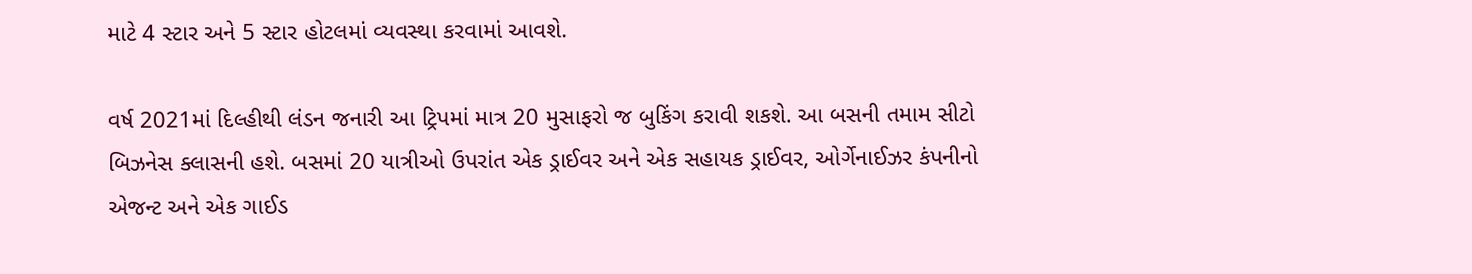માટે 4 સ્ટાર અને 5 સ્ટાર હોટલમાં વ્યવસ્થા કરવામાં આવશે.

વર્ષ 2021માં દિલ્હીથી લંડન જનારી આ ટ્રિપમાં માત્ર 20 મુસાફરો જ બુકિંગ કરાવી શકશે. આ બસની તમામ સીટો બિઝનેસ ક્લાસની હશે. બસમાં 20 યાત્રીઓ ઉપરાંત એક ડ્રાઈવર અને એક સહાયક ડ્રાઈવર, ઓર્ગેનાઈઝર કંપનીનો એજન્ટ અને એક ગાઈડ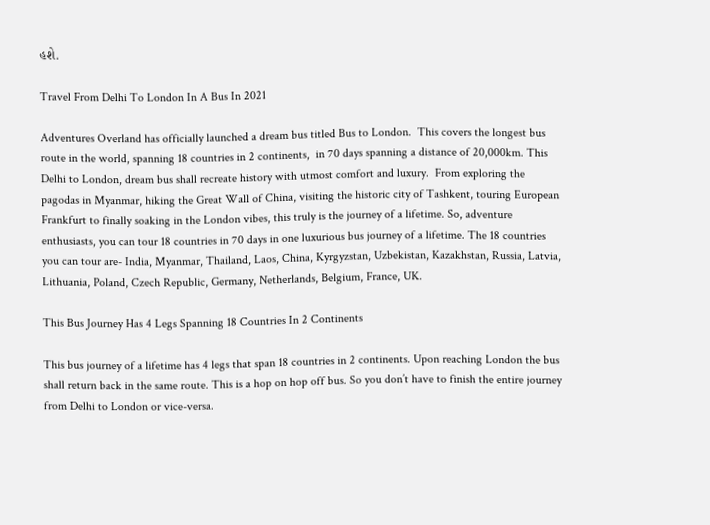હશે.

Travel From Delhi To London In A Bus In 2021

Adventures Overland has officially launched a dream bus titled Bus to London.  This covers the longest bus route in the world, spanning 18 countries in 2 continents,  in 70 days spanning a distance of 20,000km. This  Delhi to London, dream bus shall recreate history with utmost comfort and luxury.  From exploring the pagodas in Myanmar, hiking the Great Wall of China, visiting the historic city of Tashkent, touring European Frankfurt to finally soaking in the London vibes, this truly is the journey of a lifetime. So, adventure enthusiasts, you can tour 18 countries in 70 days in one luxurious bus journey of a lifetime. The 18 countries you can tour are- India, Myanmar, Thailand, Laos, China, Kyrgyzstan, Uzbekistan, Kazakhstan, Russia, Latvia, Lithuania, Poland, Czech Republic, Germany, Netherlands, Belgium, France, UK.

This Bus Journey Has 4 Legs Spanning 18 Countries In 2 Continents

This bus journey of a lifetime has 4 legs that span 18 countries in 2 continents. Upon reaching London the bus shall return back in the same route. This is a hop on hop off bus. So you don’t have to finish the entire journey from Delhi to London or vice-versa.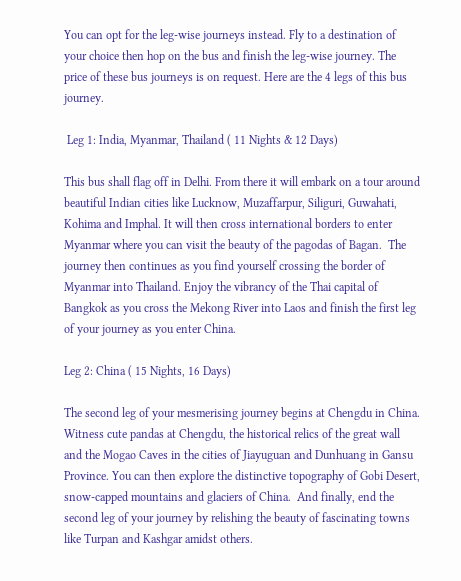You can opt for the leg-wise journeys instead. Fly to a destination of your choice then hop on the bus and finish the leg-wise journey. The price of these bus journeys is on request. Here are the 4 legs of this bus journey.

 Leg 1: India, Myanmar, Thailand ( 11 Nights & 12 Days)

This bus shall flag off in Delhi. From there it will embark on a tour around beautiful Indian cities like Lucknow, Muzaffarpur, Siliguri, Guwahati, Kohima and Imphal. It will then cross international borders to enter Myanmar where you can visit the beauty of the pagodas of Bagan.  The journey then continues as you find yourself crossing the border of Myanmar into Thailand. Enjoy the vibrancy of the Thai capital of Bangkok as you cross the Mekong River into Laos and finish the first leg of your journey as you enter China.

Leg 2: China ( 15 Nights, 16 Days)

The second leg of your mesmerising journey begins at Chengdu in China. Witness cute pandas at Chengdu, the historical relics of the great wall and the Mogao Caves in the cities of Jiayuguan and Dunhuang in Gansu Province. You can then explore the distinctive topography of Gobi Desert, snow-capped mountains and glaciers of China.  And finally, end the second leg of your journey by relishing the beauty of fascinating towns like Turpan and Kashgar amidst others.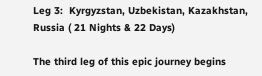Leg 3:  Kyrgyzstan, Uzbekistan, Kazakhstan, Russia ( 21 Nights & 22 Days)

The third leg of this epic journey begins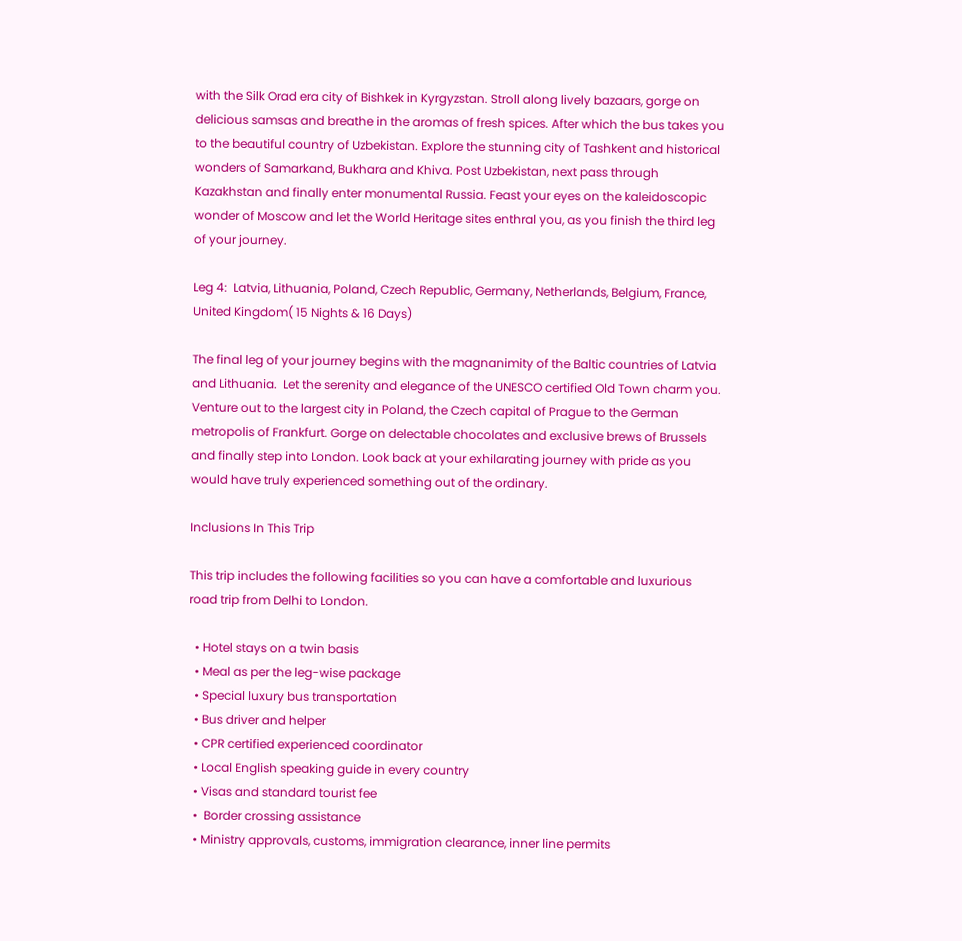with the Silk Orad era city of Bishkek in Kyrgyzstan. Stroll along lively bazaars, gorge on delicious samsas and breathe in the aromas of fresh spices. After which the bus takes you to the beautiful country of Uzbekistan. Explore the stunning city of Tashkent and historical wonders of Samarkand, Bukhara and Khiva. Post Uzbekistan, next pass through Kazakhstan and finally enter monumental Russia. Feast your eyes on the kaleidoscopic wonder of Moscow and let the World Heritage sites enthral you, as you finish the third leg of your journey.

Leg 4:  Latvia, Lithuania, Poland, Czech Republic, Germany, Netherlands, Belgium, France, United Kingdom( 15 Nights & 16 Days)

The final leg of your journey begins with the magnanimity of the Baltic countries of Latvia and Lithuania.  Let the serenity and elegance of the UNESCO certified Old Town charm you. Venture out to the largest city in Poland, the Czech capital of Prague to the German metropolis of Frankfurt. Gorge on delectable chocolates and exclusive brews of Brussels and finally step into London. Look back at your exhilarating journey with pride as you would have truly experienced something out of the ordinary.

Inclusions In This Trip

This trip includes the following facilities so you can have a comfortable and luxurious road trip from Delhi to London.

  • Hotel stays on a twin basis
  • Meal as per the leg-wise package
  • Special luxury bus transportation
  • Bus driver and helper
  • CPR certified experienced coordinator
  • Local English speaking guide in every country
  • Visas and standard tourist fee
  •  Border crossing assistance
  • Ministry approvals, customs, immigration clearance, inner line permits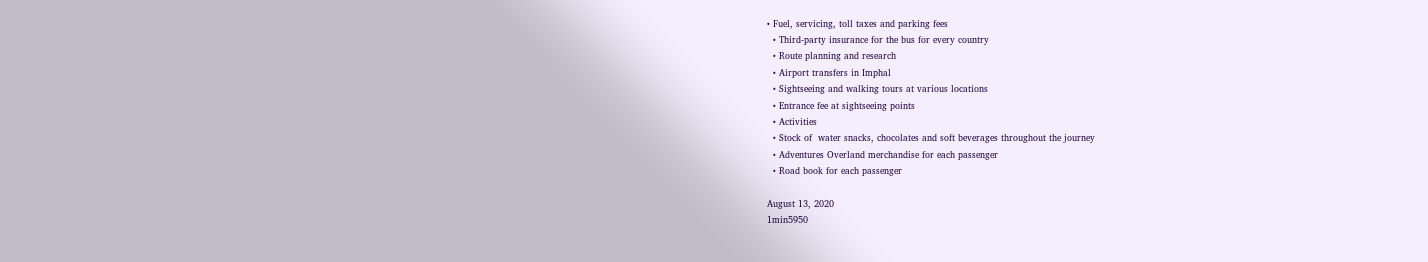• Fuel, servicing, toll taxes and parking fees
  • Third-party insurance for the bus for every country
  • Route planning and research
  • Airport transfers in Imphal
  • Sightseeing and walking tours at various locations
  • Entrance fee at sightseeing points
  • Activities
  • Stock of  water snacks, chocolates and soft beverages throughout the journey
  • Adventures Overland merchandise for each passenger
  • Road book for each passenger

August 13, 2020
1min5950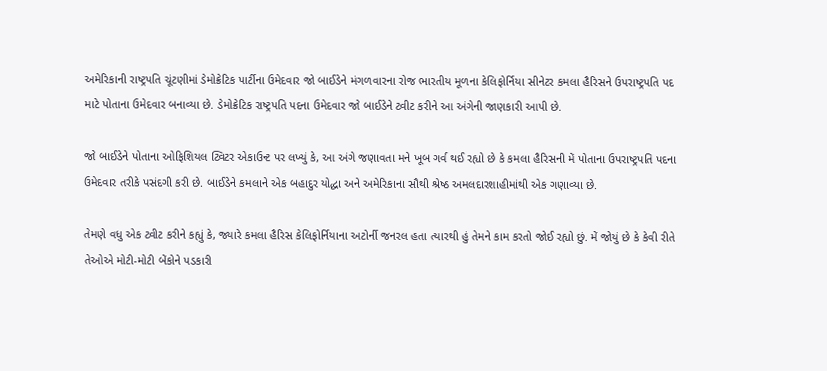અમેરિકાની રાષ્ટ્રપતિ ચૂંટણીમાં ડેમોક્રેટિક પાર્ટીના ઉમેદવાર જો બાઈડેને મંગળવારના રોજ ભારતીય મૂળના કેલિફોર્નિયા સીનેટર કમલા હૈરિસને ઉપરાષ્ટ્રપતિ પદ માટે પોતાના ઉમેદવાર બનાવ્યા છે. ડેમોક્રેટિક રાષ્ટ્રપતિ પદના ઉમેદવાર જો બાઈડેને ટ્વીટ કરીને આ અંગેની જાણકારી આપી છે.

જો બાઈડેને પોતાના ઓફિશિયલ ટ્વિટર એકાઉન્ટ પર લખ્યું કે, આ અંગે જણાવતા મને ખૂબ ગર્વ થઈ રહ્યો છે કે કમલા હૈરિસની મેં પોતાના ઉપરાષ્ટ્રપતિ પદના ઉમેદવાર તરીકે પસંદગી કરી છે. બાઈડેને કમલાને એક બહાદુર યોદ્ધા અને અમેરિકાના સૌથી શ્રેષ્ઠ અમલદારશાહીમાંથી એક ગણાવ્યા છે.

તેમણે વધુ એક ટ્વીટ કરીને કહ્યું કે, જ્યારે કમલા હૈરિસ કેલિફોર્નિયાના અટોર્ની જનરલ હતા ત્યારથી હું તેમને કામ કરતો જોઈ રહ્યો છું. મેં જોયું છે કે કેવી રીતે તેઓએ મોટી-મોટી બેંકોને પડકારી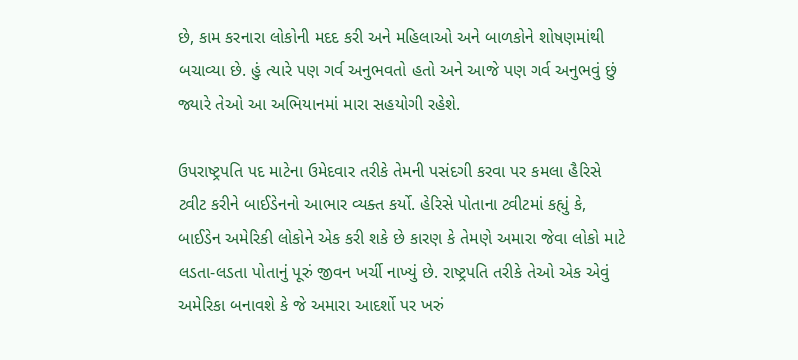છે, કામ કરનારા લોકોની મદદ કરી અને મહિલાઓ અને બાળકોને શોષણમાંથી બચાવ્યા છે. હું ત્યારે પણ ગર્વ અનુભવતો હતો અને આજે પણ ગર્વ અનુભવું છું જ્યારે તેઓ આ અભિયાનમાં મારા સહયોગી રહેશે.

ઉપરાષ્ટ્રપતિ પદ માટેના ઉમેદવાર તરીકે તેમની પસંદગી કરવા પર કમલા હૈરિસે ટ્વીટ કરીને બાઈડેનનો આભાર વ્યક્ત કર્યો. હેરિસે પોતાના ટ્વીટમાં કહ્યું કે, બાઈડેન અમેરિકી લોકોને એક કરી શકે છે કારણ કે તેમણે અમારા જેવા લોકો માટે લડતા-લડતા પોતાનું પૂરું જીવન ખર્ચી નાખ્યું છે. રાષ્ટ્રપતિ તરીકે તેઓ એક એવું અમેરિકા બનાવશે કે જે અમારા આદર્શો પર ખરું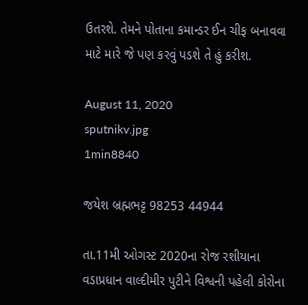ઉતરશે. તેમને પોતાના કમાન્ડર ઈન ચીફ બનાવવા માટે મારે જે પણ કરવું પડશે તે હું કરીશ.

August 11, 2020
sputnikv.jpg
1min8840

જયેશ બ્રહ્મભટ્ટ 98253 44944

તા.11મી ઓગસ્ટ 2020ના રોજ રશીયાના વડાપ્રધાન વાલ્દીમીર પુટીને વિશ્વની પહેલી કોરોના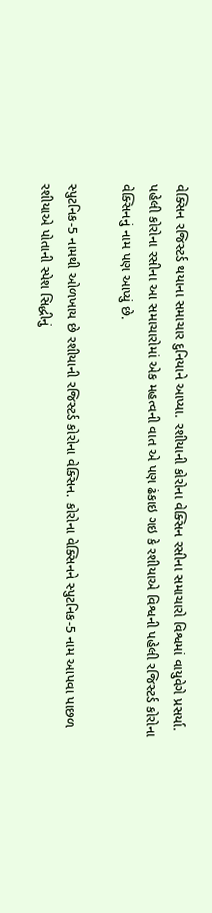વેક્સિન રજિસ્ટર્ડ થયાના સમાચાર દુનિયાને આપ્યા. રશીયાની કોરોના વેક્સિન રસીના સમાચારો વિશ્વમાં વાયુવેગે પ્રસર્યા. પહેલી કોરોના રસીના આ સમાચારોમાં એક મહત્વની વાત એ પણ ઢંકાઇ ગઇ કે રશીયાએ વિશ્વની પહેલી રજિસ્ટર્ડ કોરોના વેક્સિનનું નામ પણ આપ્યું છે.

સ્પુટનિક-5 નામથી ઓળખાય છે રશીયાની રજિસ્ટર્ડ કોરોના વેક્સિન. કોરોના વેક્સિનને સ્પુટનિક-5 નામ આપવા પાછળ રશીયાએ પોતાની સ્પેશ સિદ્ધીનું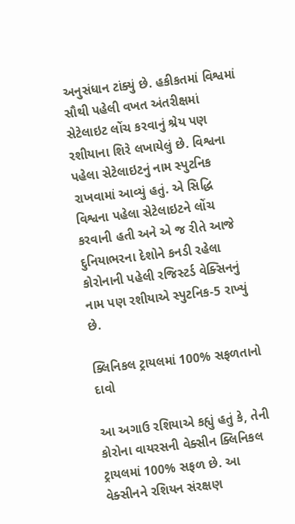અનુસંધાન ટાંક્યું છે. હકીકતમાં વિશ્વમાં સૌથી પહેલી વખત અંતરીક્ષમાં સેટેલાઇટ લોંચ કરવાનું શ્રેય પણ રશીયાના શિરે લખાયેલું છે. વિશ્વના પહેલા સેટેલાઇટનું નામ સ્પુટનિક રાખવામાં આવ્યું હતું. એ સિદ્ધિ વિશ્વના પહેલા સેટેલાઇટને લોંચ કરવાની હતી અને એ જ રીતે આજે દુનિયાભરના દેશોને કનડી રહેલા કોરોનાની પહેલી રજિસ્ટર્ડ વેક્સિનનું નામ પણ રશીયાએ સ્પુટનિક-5 રાખ્યું છે.

ક્લિનિકલ ટ્રાયલમાં 100% સફળતાનો દાવો

આ અગાઉ રશિયાએ કહ્યું હતું કે, તેની કોરોના વાયરસની વેક્સીન ક્લિનિકલ ટ્રાયલમાં 100% સફળ છે. આ વેક્સીનને રશિયન સંરક્ષણ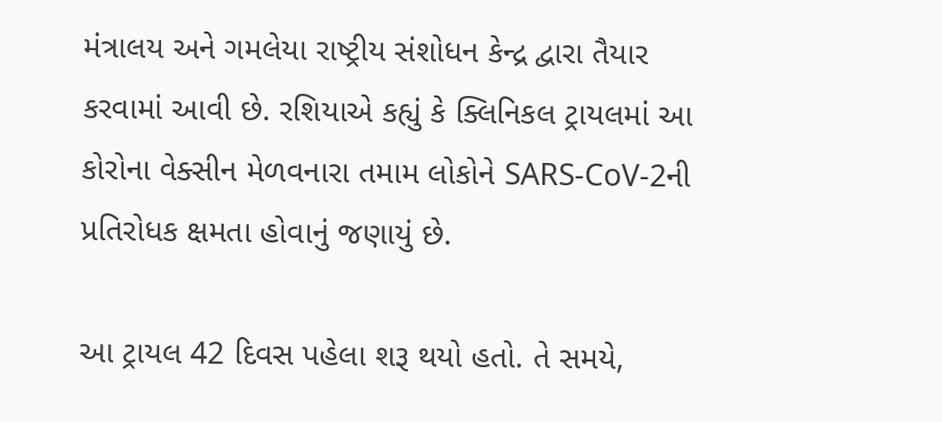મંત્રાલય અને ગમલેયા રાષ્ટ્રીય સંશોધન કેન્દ્ર દ્વારા તૈયાર કરવામાં આવી છે. રશિયાએ કહ્યું કે ક્લિનિકલ ટ્રાયલમાં આ કોરોના વેક્સીન મેળવનારા તમામ લોકોને SARS-CoV-2ની પ્રતિરોધક ક્ષમતા હોવાનું જણાયું છે.

આ ટ્રાયલ 42 દિવસ પહેલા શરૂ થયો હતો. તે સમયે,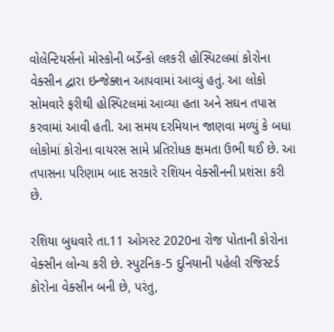વોલેન્ટિયર્સનો મોસ્કોની બર્ડેન્કો લશ્કરી હોસ્પિટલમાં કોરોના વેક્સીન દ્વારા ઇન્જેક્શન આપવામાં આવ્યું હતું. આ લોકો સોમવારે ફરીથી હોસ્પિટલમાં આવ્યા હતા અને સઘન તપાસ કરવામાં આવી હતી. આ સમય દરમિયાન જાણવા મળ્યું કે બધા લોકોમાં કોરોના વાયરસ સામે પ્રતિરોધક ક્ષમતા ઉભી થઈ છે. આ તપાસના પરિણામ બાદ સરકારે રશિયન વેક્સીનની પ્રશંસા કરી છે.

રશિયા બુધવારે તા.11 ઓગસ્ટ 2020ના રોજ પોતાની કોરોના વેક્સીન લોન્ચ કરી છે. સ્પુટનિક-5 દુનિયાની પહેલી રજિસ્ટર્ડ કોરોના વેક્સીન બની છે, પરંતુ,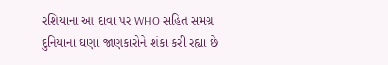રશિયાના આ દાવા પર WHO સહિત સમગ્ર દુનિયાના ઘણા જાણકારોને શંકા કરી રહ્યા છે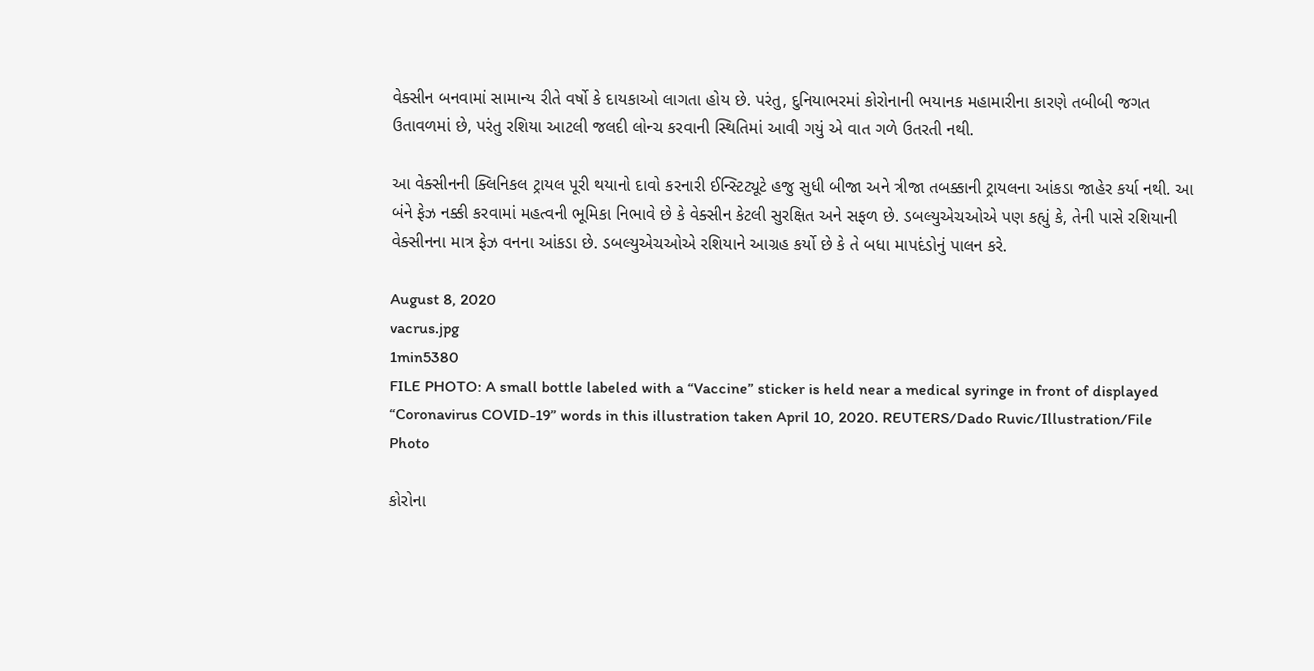વેક્સીન બનવામાં સામાન્ય રીતે વર્ષો કે દાયકાઓ લાગતા હોય છે. પરંતુ, દુનિયાભરમાં કોરોનાની ભયાનક મહામારીના કારણે તબીબી જગત ઉતાવળમાં છે, પરંતુ રશિયા આટલી જલદી લોન્ચ કરવાની સ્થિતિમાં આવી ગયું એ વાત ગળે ઉતરતી નથી.

આ વેક્સીનની ક્લિનિકલ ટ્રાયલ પૂરી થયાનો દાવો કરનારી ઈન્સ્ટિટ્યૂટે હજુ સુધી બીજા અને ત્રીજા તબક્કાની ટ્રાયલના આંકડા જાહેર કર્યા નથી. આ બંને ફેઝ નક્કી કરવામાં મહત્વની ભૂમિકા નિભાવે છે કે વેક્સીન કેટલી સુરક્ષિત અને સફળ છે. ડબલ્યુએચઓએ પણ કહ્યું કે, તેની પાસે રશિયાની વેક્સીનના માત્ર ફેઝ વનના આંકડા છે. ડબલ્યુએચઓએ રશિયાને આગ્રહ કર્યો છે કે તે બધા માપદંડોનું પાલન કરે.

August 8, 2020
vacrus.jpg
1min5380
FILE PHOTO: A small bottle labeled with a “Vaccine” sticker is held near a medical syringe in front of displayed “Coronavirus COVID-19” words in this illustration taken April 10, 2020. REUTERS/Dado Ruvic/Illustration/File Photo

કોરોના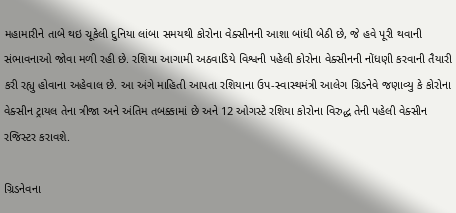મહામારીને તાબે થઇ ચૂકેલી દુનિયા લાંબા સમયથી કોરોના વેક્સીનની આશા બાંધી બેઠી છે, જે હવે પૂરી થવાની સંભાવનાઓ જોવા મળી રહી છે. રશિયા આગામી અઠવાડિયે વિશ્વની પહેલી કોરોના વેક્સીનની નોંધણી કરવાની તૈયારી કરી રહ્યુ હોવાના અહેવાલ છે. આ અંગે માહિતી આપતા રશિયાના ઉપ-સ્વાસ્થમંત્રી આલેગ ગ્રિડનેવે જણાવ્યુ કે કોરોના વેક્સીન ટ્રાયલ તેના ત્રીજા અને અંતિમ તબક્કામાં છે અને 12 ઓગસ્ટે રશિયા કોરોના વિરુદ્ધ તેની પહેલી વેક્સીન રજિસ્ટર કરાવશે.

ગ્રિડનેવના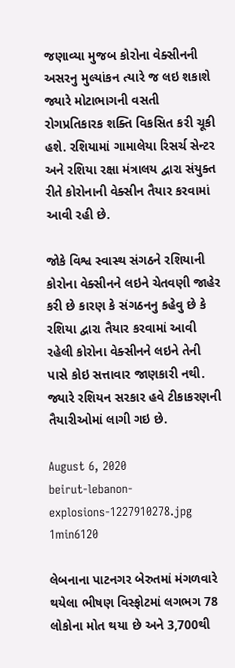જણાવ્યા મુજબ કોરોના વેક્સીનની અસરનુ મુલ્યાંકન ત્યારે જ લઇ શકાશે જ્યારે મોટાભાગની વસતી રોગપ્રતિકારક શક્તિ વિકસિત કરી ચૂકી હશે. રશિયામાં ગામાલેયા રિસર્ચ સેન્ટર અને રશિયા રક્ષા મંત્રાલય દ્વારા સંયુક્ત રીતે કોરોનાની વેક્સીન તૈયાર કરવામાં આવી રહી છે.

જોકે વિશ્વ સ્વાસ્થ સંગઠને રશિયાની કોરોના વેક્સીનને લઇને ચેતવણી જાહેર કરી છે કારણ કે સંગઠનનુ કહેવુ છે કે રશિયા દ્વારા તૈયાર કરવામાં આવી રહેલી કોરોના વેક્સીનને લઇને તેની પાસે કોઇ સત્તાવાર જાણકારી નથી. જ્યારે રશિયન સરકાર હવે ટીકાકરણની તૈયારીઓમાં લાગી ગઇ છે.

August 6, 2020
beirut-lebanon-explosions-1227910278.jpg
1min6120

લેબનાના પાટનગર બેરુતમાં મંગળવારે થયેલા ભીષણ વિસ્ફોટમાં લગભગ 78 લોકોના મોત થયા છે અને 3,700થી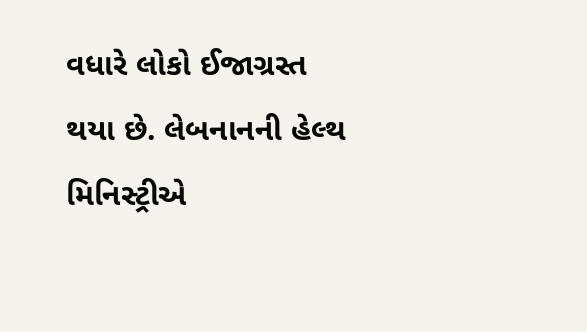વધારે લોકો ઈજાગ્રસ્ત થયા છે. લેબનાનની હેલ્થ મિનિસ્ટ્રીએ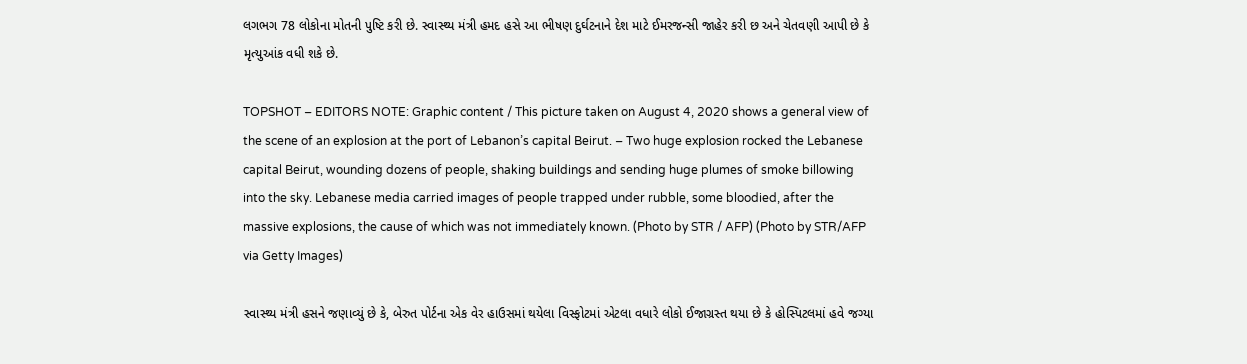લગભગ 78 લોકોના મોતની પુષ્ટિ કરી છે. સ્વાસ્થ્ય મંત્રી હમદ હસે આ ભીષણ દુર્ઘટનાને દેશ માટે ઈમરજન્સી જાહેર કરી છ અને ચેતવણી આપી છે કે મૃત્યુઆંક વધી શકે છે.

TOPSHOT – EDITORS NOTE: Graphic content / This picture taken on August 4, 2020 shows a general view of the scene of an explosion at the port of Lebanon’s capital Beirut. – Two huge explosion rocked the Lebanese capital Beirut, wounding dozens of people, shaking buildings and sending huge plumes of smoke billowing into the sky. Lebanese media carried images of people trapped under rubble, some bloodied, after the massive explosions, the cause of which was not immediately known. (Photo by STR / AFP) (Photo by STR/AFP via Getty Images)

સ્વાસ્થ્ય મંત્રી હસને જણાવ્યું છે કે, બેરુત પોર્ટના એક વેર હાઉસમાં થયેલા વિસ્ફોટમાં એટલા વધારે લોકો ઈજાગ્રસ્ત થયા છે કે હોસ્પિટલમાં હવે જગ્યા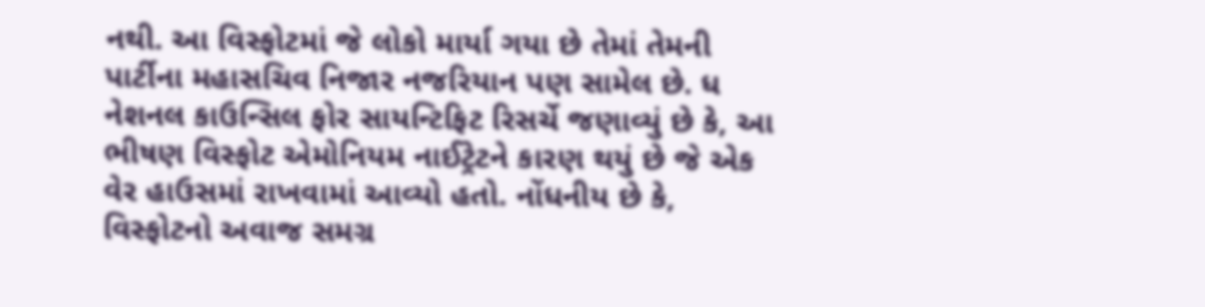નથી. આ વિસ્ફોટમાં જે લોકો માર્યા ગયા છે તેમાં તેમની પાર્ટીના મહાસચિવ નિજાર નજરિયાન પણ સામેલ છે. ધ નેશનલ કાઉન્સિલ ફોર સાયન્ટિફિટ રિસર્ચે જણાવ્યું છે કે, આ ભીષણ વિસ્ફોટ એમોનિયમ નાઈટ્રેટને કારણ થયું છે જે એક વેર હાઉસમાં રાખવામાં આવ્યો હતો. નોંધનીય છે કે, વિસ્ફોટનો અવાજ સમગ્ર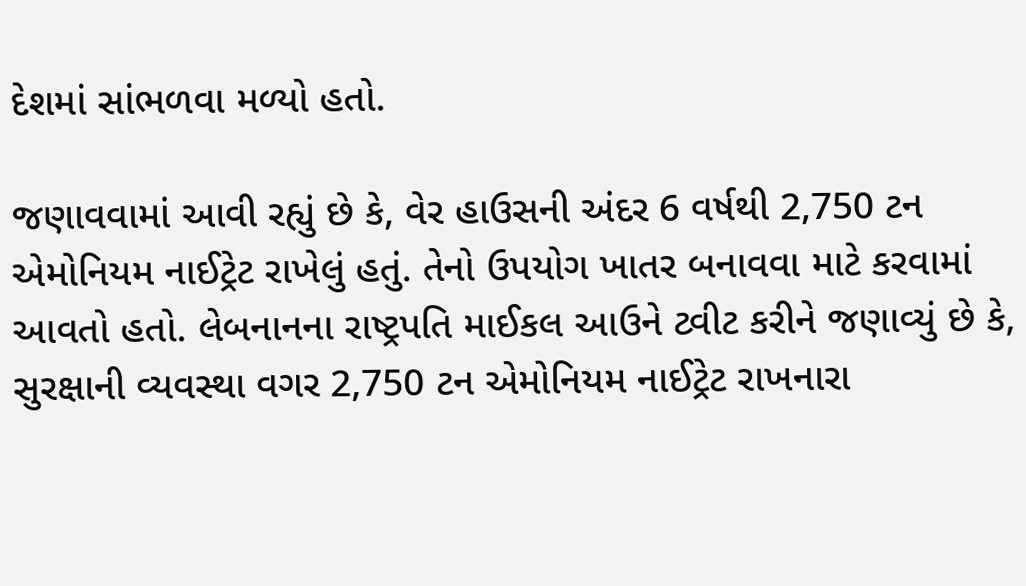દેશમાં સાંભળવા મળ્યો હતો.

જણાવવામાં આવી રહ્યું છે કે, વેર હાઉસની અંદર 6 વર્ષથી 2,750 ટન એમોનિયમ નાઈટ્રેટ રાખેલું હતું. તેનો ઉપયોગ ખાતર બનાવવા માટે કરવામાં આવતો હતો. લેબનાનના રાષ્ટ્રપતિ માઈકલ આઉને ટ્વીટ કરીને જણાવ્યું છે કે, સુરક્ષાની વ્યવસ્થા વગર 2,750 ટન એમોનિયમ નાઈટ્રેટ રાખનારા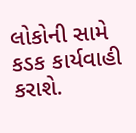લોકોની સામે કડક કાર્યવાહી કરાશે.